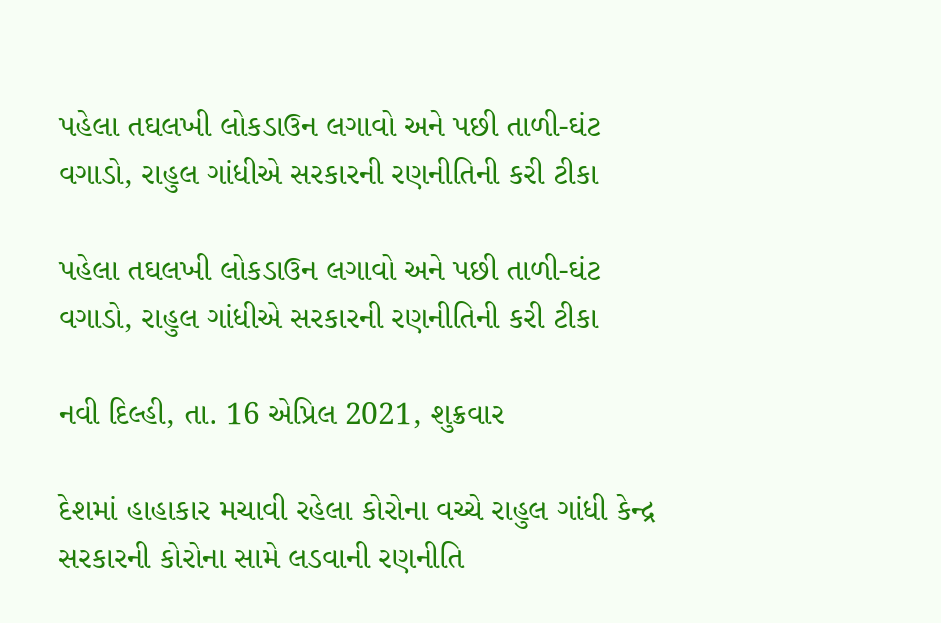પહેલા તઘલખી લોકડાઉન લગાવો અને પછી તાળી-ઘંટ વગાડો, રાહુલ ગાંધીએ સરકારની રણનીતિની કરી ટીકા

પહેલા તઘલખી લોકડાઉન લગાવો અને પછી તાળી-ઘંટ વગાડો, રાહુલ ગાંધીએ સરકારની રણનીતિની કરી ટીકા

નવી દિલ્હી, તા. 16 એપ્રિલ 2021, શુક્રવાર

દેશમાં હાહાકાર મચાવી રહેલા કોરોના વચ્ચે રાહુલ ગાંધી કેન્દ્ર સરકારની કોરોના સામે લડવાની રણનીતિ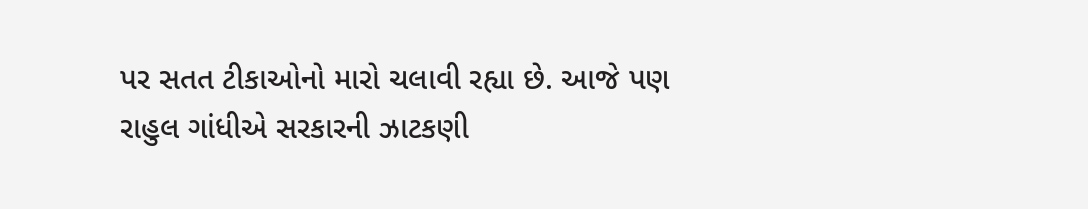પર સતત ટીકાઓનો મારો ચલાવી રહ્યા છે. આજે પણ રાહુલ ગાંધીએ સરકારની ઝાટકણી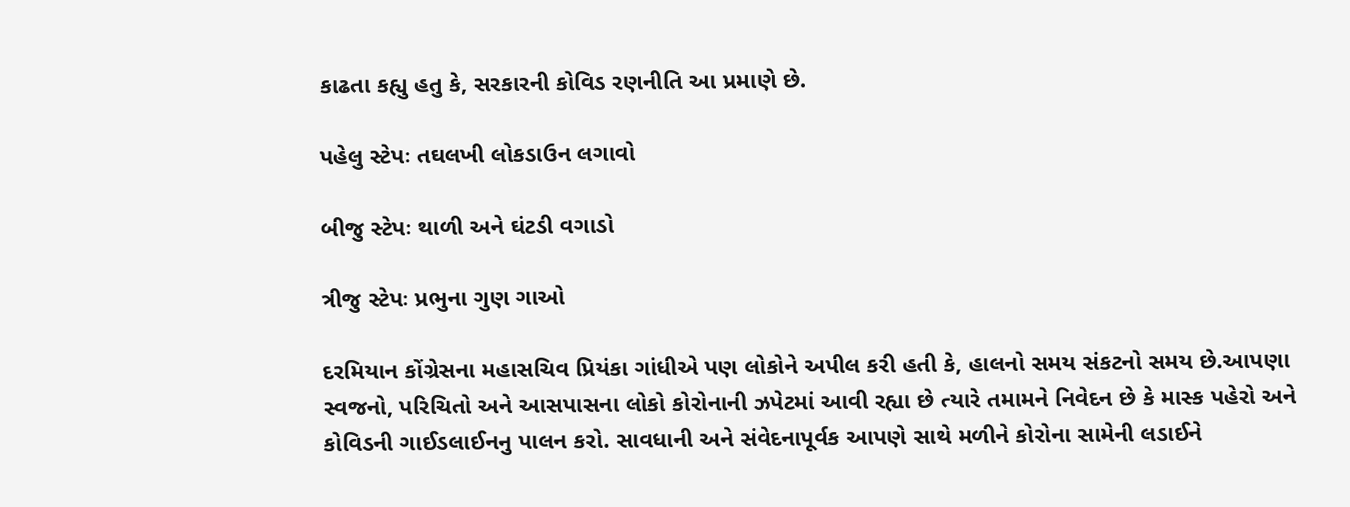કાઢતા કહ્યુ હતુ કે, સરકારની કોવિડ રણનીતિ આ પ્રમાણે છે.

પહેલુ સ્ટેપઃ તઘલખી લોકડાઉન લગાવો

બીજુ સ્ટેપઃ થાળી અને ઘંટડી વગાડો

ત્રીજુ સ્ટેપઃ પ્રભુના ગુણ ગાઓ

દરમિયાન કોંગ્રેસના મહાસચિવ પ્રિયંકા ગાંધીએ પણ લોકોને અપીલ કરી હતી કે, હાલનો સમય સંકટનો સમય છે.આપણા સ્વજનો, પરિચિતો અને આસપાસના લોકો કોરોનાની ઝપેટમાં આવી રહ્યા છે ત્યારે તમામને નિવેદન છે કે માસ્ક પહેરો અને કોવિડની ગાઈડલાઈનનુ પાલન કરો. સાવધાની અને સંવેદનાપૂર્વક આપણે સાથે મળીને કોરોના સામેની લડાઈને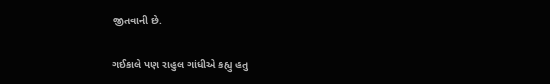જીતવાની છે.

ગઈકાલે પણ રાહુલ ગાંધીએ કહ્યુ હતુ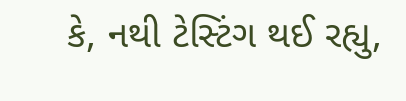કે, નથી ટેસ્ટિંગ થઈ રહ્યુ,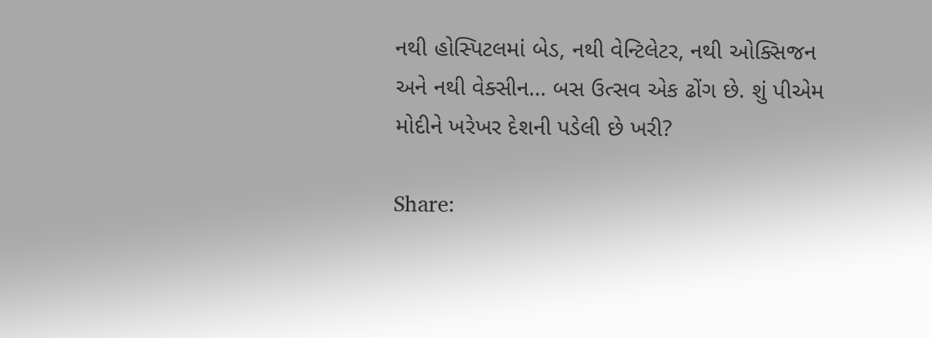નથી હોસ્પિટલમાં બેડ, નથી વેન્ટિલેટર, નથી ઓક્સિજન અને નથી વેક્સીન… બસ ઉત્સવ એક ઢોંગ છે. શું પીએમ મોદીને ખરેખર દેશની પડેલી છે ખરી?

Share: